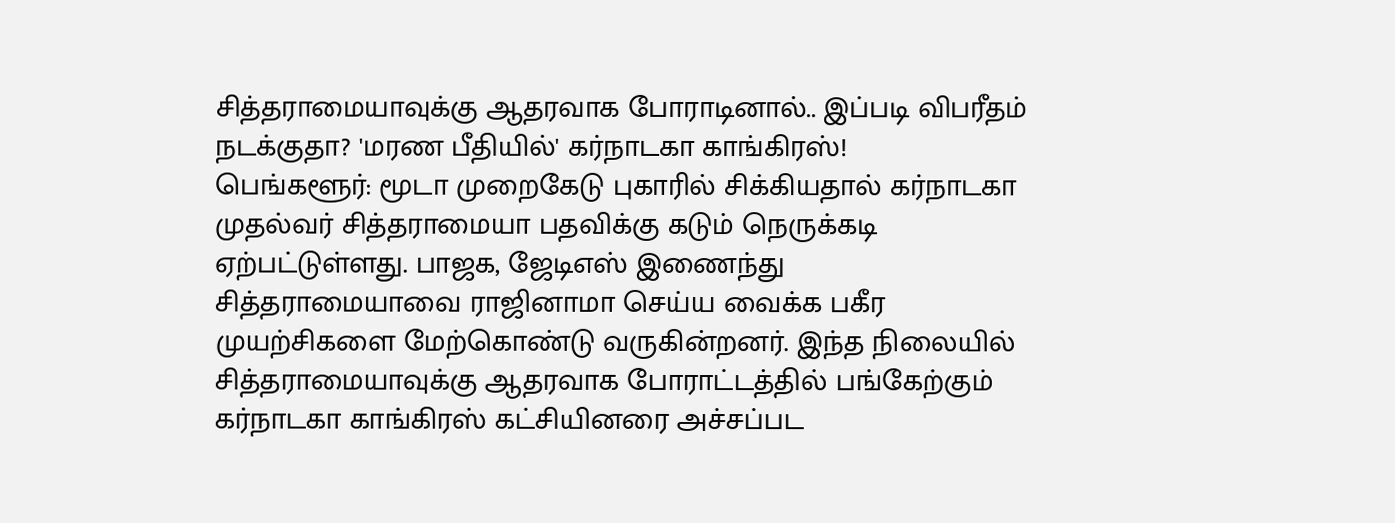சித்தராமையாவுக்கு ஆதரவாக போராடினால்.. இப்படி விபரீதம் நடக்குதா? 'மரண பீதியில்' கர்நாடகா காங்கிரஸ்!
பெங்களூர்: மூடா முறைகேடு புகாரில் சிக்கியதால் கர்நாடகா முதல்வர் சித்தராமையா பதவிக்கு கடும் நெருக்கடி ஏற்பட்டுள்ளது. பாஜக, ஜேடிஎஸ் இணைந்து சித்தராமையாவை ராஜினாமா செய்ய வைக்க பகீர முயற்சிகளை மேற்கொண்டு வருகின்றனர். இந்த நிலையில் சித்தராமையாவுக்கு ஆதரவாக போராட்டத்தில் பங்கேற்கும் கர்நாடகா காங்கிரஸ் கட்சியினரை அச்சப்பட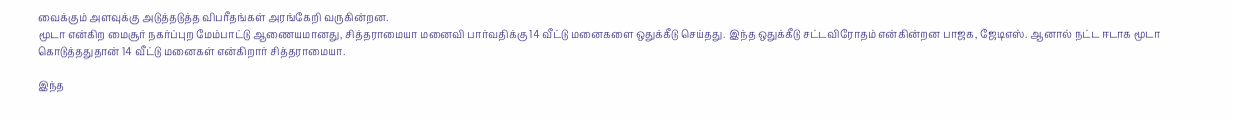வைக்கும் அளவுக்கு அடுத்தடுத்த விபரீதங்கள் அரங்கேறி வருகின்றன.
மூடா என்கிற மைசூர் நகர்ப்புற மேம்பாட்டு ஆணையமானது, சித்தராமையா மனைவி பார்வதிக்கு 14 வீட்டு மனைகளை ஒதுக்கீடு செய்தது. இந்த ஒதுக்கீடு சட்டவிரோதம் என்கின்றன பாஜக, ஜேடிஎஸ். ஆனால் நட்ட ஈடாக மூடா கொடுத்ததுதான் 14 வீட்டு மனைகள் என்கிறார் சித்தராமையா.

இந்த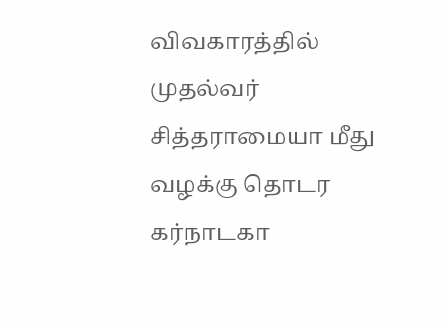விவகாரத்தில் முதல்வர் சித்தராமையா மீது வழக்கு தொடர கர்நாடகா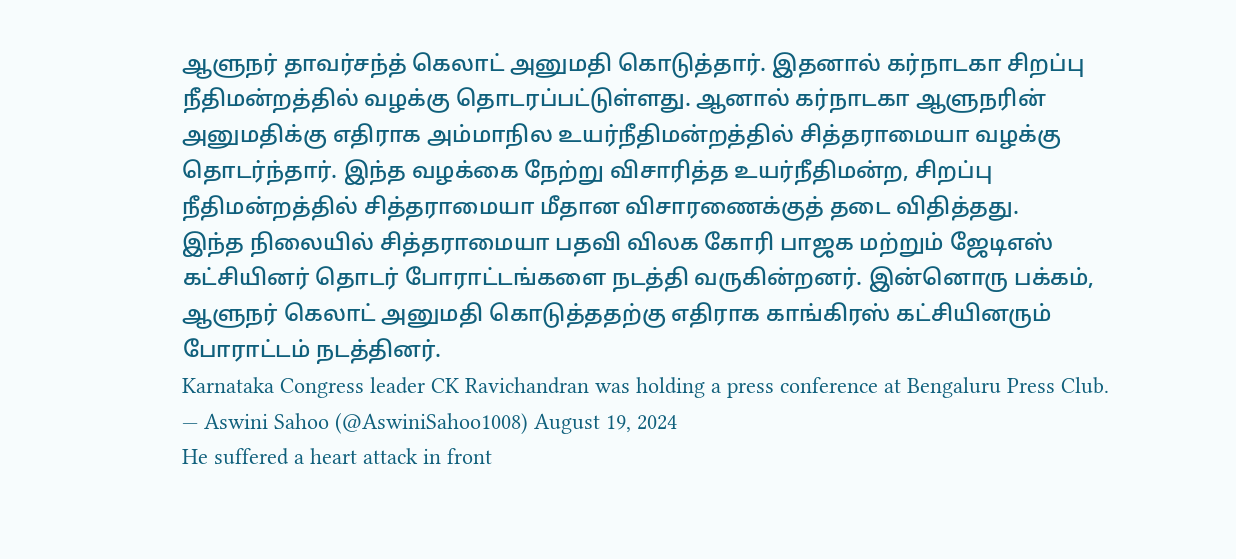ஆளுநர் தாவர்சந்த் கெலாட் அனுமதி கொடுத்தார். இதனால் கர்நாடகா சிறப்பு நீதிமன்றத்தில் வழக்கு தொடரப்பட்டுள்ளது. ஆனால் கர்நாடகா ஆளுநரின் அனுமதிக்கு எதிராக அம்மாநில உயர்நீதிமன்றத்தில் சித்தராமையா வழக்கு தொடர்ந்தார். இந்த வழக்கை நேற்று விசாரித்த உயர்நீதிமன்ற, சிறப்பு நீதிமன்றத்தில் சித்தராமையா மீதான விசாரணைக்குத் தடை விதித்தது.
இந்த நிலையில் சித்தராமையா பதவி விலக கோரி பாஜக மற்றும் ஜேடிஎஸ் கட்சியினர் தொடர் போராட்டங்களை நடத்தி வருகின்றனர். இன்னொரு பக்கம், ஆளுநர் கெலாட் அனுமதி கொடுத்ததற்கு எதிராக காங்கிரஸ் கட்சியினரும் போராட்டம் நடத்தினர்.
Karnataka Congress leader CK Ravichandran was holding a press conference at Bengaluru Press Club.
— Aswini Sahoo (@AswiniSahoo1008) August 19, 2024
He suffered a heart attack in front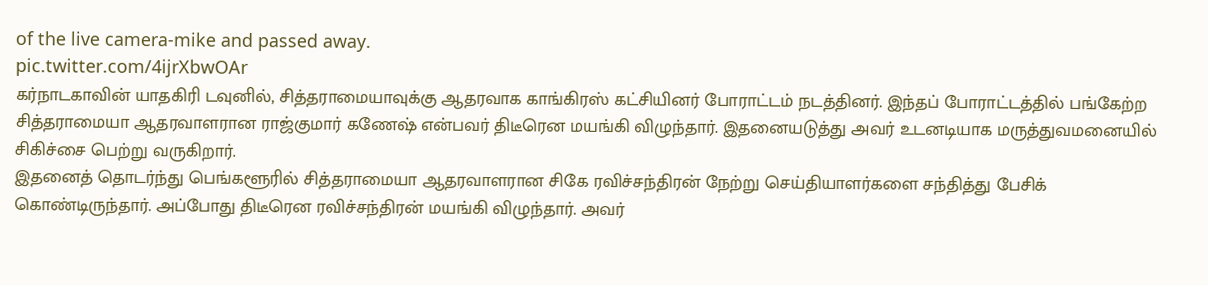of the live camera-mike and passed away.
pic.twitter.com/4ijrXbwOAr
கர்நாடகாவின் யாதகிரி டவுனில், சித்தராமையாவுக்கு ஆதரவாக காங்கிரஸ் கட்சியினர் போராட்டம் நடத்தினர். இந்தப் போராட்டத்தில் பங்கேற்ற சித்தராமையா ஆதரவாளரான ராஜ்குமார் கணேஷ் என்பவர் திடீரென மயங்கி விழுந்தார். இதனையடுத்து அவர் உடனடியாக மருத்துவமனையில் சிகிச்சை பெற்று வருகிறார்.
இதனைத் தொடர்ந்து பெங்களூரில் சித்தராமையா ஆதரவாளரான சிகே ரவிச்சந்திரன் நேற்று செய்தியாளர்களை சந்தித்து பேசிக் கொண்டிருந்தார். அப்போது திடீரென ரவிச்சந்திரன் மயங்கி விழுந்தார். அவர்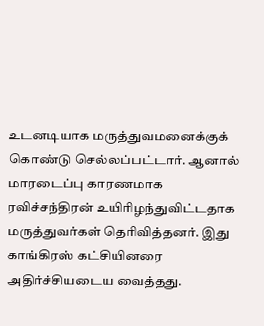உடனடியாக மருத்துவமனைக்குக் கொண்டு செல்லப்பட்டார். ஆனால் மாரடைப்பு காரணமாக ரவிச்சந்திரன் உயிரிழந்துவிட்டதாக மருத்துவர்கள் தெரிவித்தனர். இது காங்கிரஸ் கட்சியினரை அதிர்ச்சியடைய வைத்தது.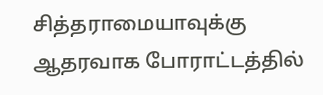சித்தராமையாவுக்கு ஆதரவாக போராட்டத்தில்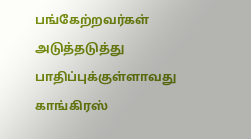பங்கேற்றவர்கள் அடுத்தடுத்து பாதிப்புக்குள்ளாவது காங்கிரஸ்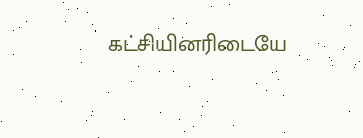கட்சியினரிடையே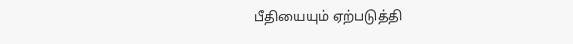பீதியையும் ஏற்படுத்தி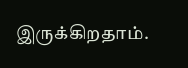இருக்கிறதாம்.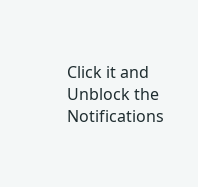Click it and Unblock the Notifications